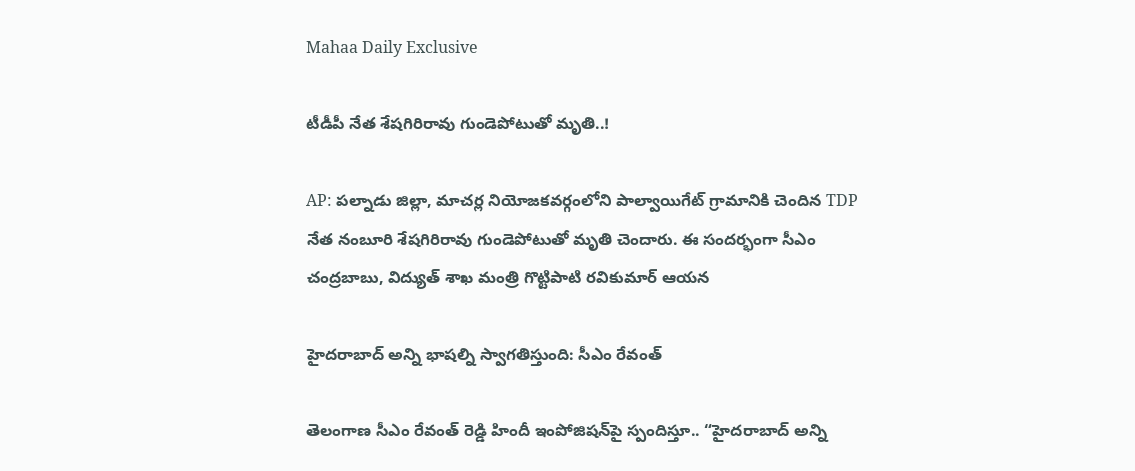Mahaa Daily Exclusive

టీడీపీ నేత శేషగిరిరావు గుండెపోటుతో మృతి..!

AP: పల్నాడు జిల్లా, మాచర్ల నియోజకవర్గంలోని పాల్వాయిగేట్ గ్రామానికి చెందిన TDP నేత నంబూరి శేషగిరిరావు గుండెపోటుతో మృతి చెందారు. ఈ సందర్భంగా సీఎం చంద్రబాబు, విద్యుత్ శాఖ మంత్రి గొట్టిపాటి రవికుమార్ ఆయన

హైదరాబాద్ అన్ని భాషల్ని స్వాగతిస్తుంది: సీఎం రేవంత్

తెలంగాణ సీఎం రేవంత్ రెడ్డి హిందీ ఇంపోజిషన్‌పై స్పందిస్తూ.. “హైదరాబాద్ అన్ని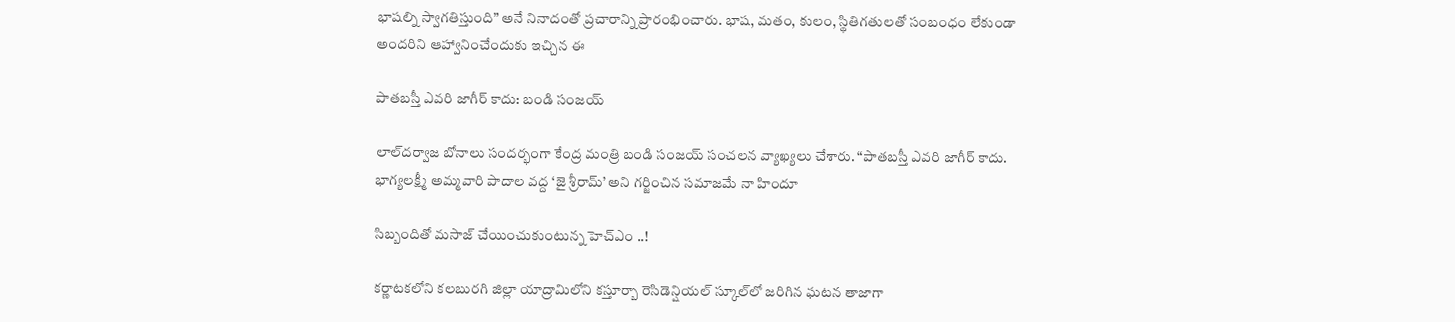భాషల్ని స్వాగతిస్తుంది” అనే నినాదంతో ప్రచారాన్ని ప్రారంభించారు. భాష, మతం, కులం, స్థితిగతులతో సంబంధం లేకుండా అందరిని ఆహ్వానించేందుకు ఇచ్చిన ఈ

పాతబస్తీ ఎవరి జాగీర్ కాదు: బండి సంజయ్

లాల్‌దర్వాజ బోనాలు సందర్భంగా కేంద్ర మంత్రి బండి సంజయ్ సంచలన వ్యాఖ్యలు చేశారు. “పాతబస్తీ ఎవరి జాగీర్ కాదు. భాగ్యలక్ష్మీ అమ్మవారి పాదాల వద్ద ‘జై శ్రీరామ్’ అని గర్జించిన సమాజమే నా హిందూ

సిబ్బందితో మసాజ్ చేయించుకుంటున్న హెచ్‌ఎం ..!

కర్ణాటకలోని కలబురగి జిల్లా యాద్రామిలోని కస్తూర్బా రెసిడెన్షియల్ స్కూల్‌లో జరిగిన ఘటన తాజాగా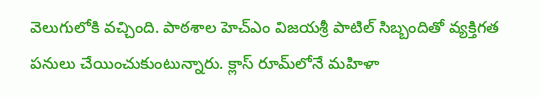వెలుగులోకి వచ్చింది. పాఠశాల హెచ్ఎం విజయశ్రీ పాటిల్ సిబ్బందితో వ్యక్తిగత పనులు చేయించుకుంటున్నారు. క్లాస్ రూమ్‌లోనే మహిళా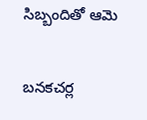సిబ్బందితో ఆమె

బనకచర్ల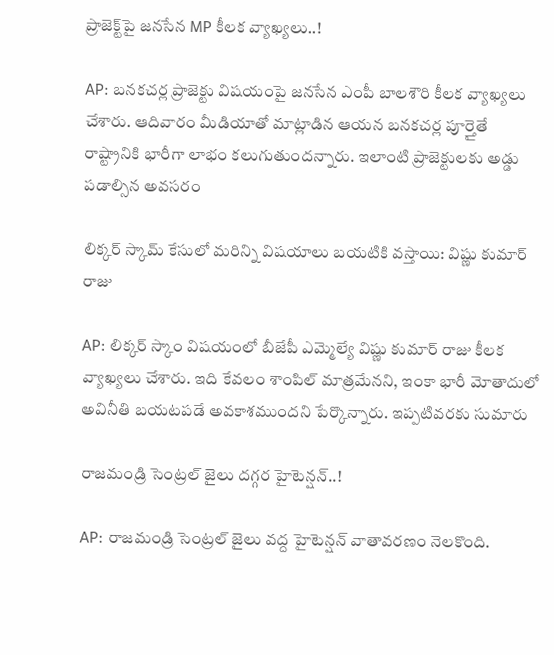ప్రాజెక్ట్‌పై జనసేన MP కీలక వ్యాఖ్యలు..!

AP: బనకచర్ల ప్రాజెక్టు విషయంపై జనసేన ఎంపీ బాలశౌరి కీలక వ్యాఖ్యలు చేశారు. ఆదివారం మీడియాతో మాట్లాడిన ఆయన బనకచర్ల పూర్తైతే రాష్ట్రానికి భారీగా లాభం కలుగుతుందన్నారు. ఇలాంటి ప్రాజెక్టులకు అడ్డు పడాల్సిన అవసరం

లిక్కర్ స్కామ్ కేసులో మరిన్ని విషయాలు బయటికి వస్తాయి: విష్ణు కుమార్ రాజు

AP: లిక్కర్ స్కాం విషయంలో బీజేపీ ఎమ్మెల్యే విష్ణు కుమార్ రాజు కీలక వ్యాఖ్యలు చేశారు. ఇది కేవలం శాంపిల్ మాత్రమేనని, ఇంకా భారీ మోతాదులో అవినీతి బయటపడే అవకాశముందని పేర్కొన్నారు. ఇప్పటివరకు సుమారు

రాజమండ్రి సెంట్రల్‌ జైలు దగ్గర హైటెన్షన్‌..!

AP: రాజమండ్రి సెంట్రల్ జైలు వద్ద హైటెన్షన్ వాతావరణం నెలకొంది.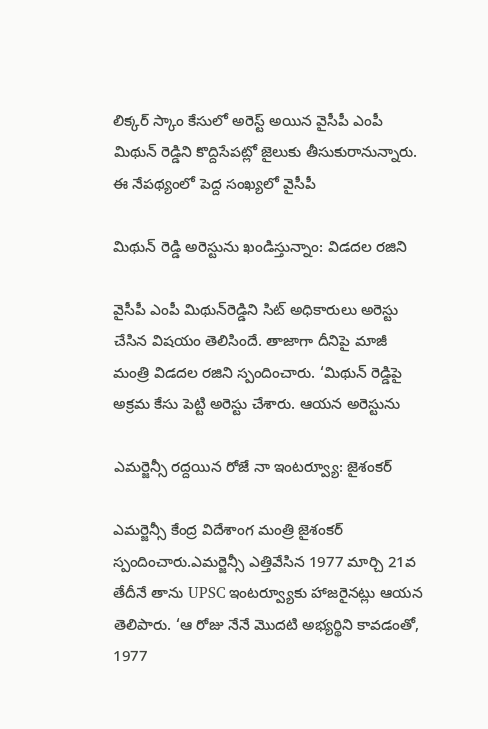లిక్కర్ స్కాం కేసులో అరెస్ట్ అయిన వైసీపీ ఎంపీ మిథున్ రెడ్డిని కొద్దిసేపట్లో జైలుకు తీసుకురానున్నారు. ఈ నేపథ్యంలో పెద్ద సంఖ్యలో వైసీపీ

మిథున్ రెడ్డి అరెస్టును ఖండిస్తున్నాం: విడదల రజిని

వైసీపీ ఎంపీ మిథున్‌రెడ్డిని సిట్ అధికారులు అరెస్టు చేసిన విషయం తెలిసిందే. తాజాగా దీనిపై మాజీ మంత్రి విడదల రజిని స్పందించారు. ‘మిథున్ రెడ్డిపై అక్రమ కేసు పెట్టి అరెస్టు చేశారు. ఆయన అరెస్టును

ఎమర్జెన్సీ రద్దయిన రోజే నా ఇంటర్వ్యూ: జైశంకర్

ఎమర్జెన్సీ కేంద్ర విదేశాంగ మంత్రి జైశంకర్ స్పందించారు.ఎమర్జెన్సీ ఎత్తివేసిన 1977 మార్చి 21వ తేదీనే తాను UPSC ఇంటర్వ్యూకు హాజరైనట్లు ఆయన తెలిపారు. ‘ఆ రోజు నేనే మొదటి అభ్యర్థిని కావడంతో, 1977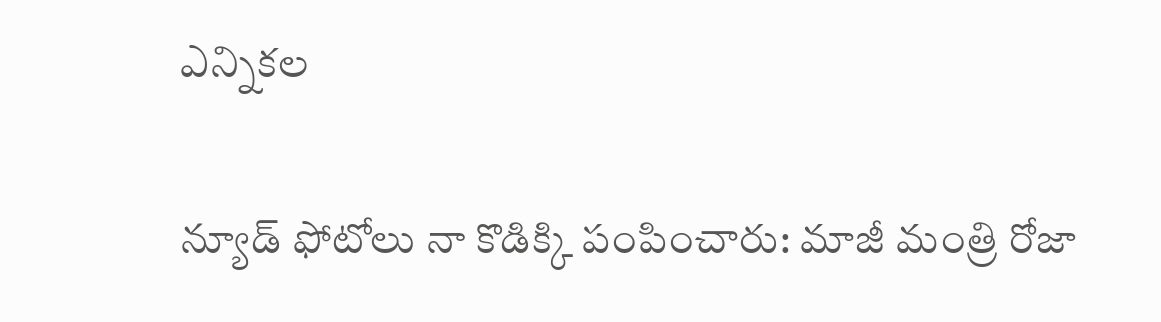ఎన్నికల

న్యూడ్ ఫోటోలు నా కొడిక్కి పంపించారు: మాజీ మంత్రి రోజా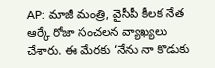AP: మాజీ మంత్రి, వైసీపీ కీలక నేత ఆర్కే రోజా సంచలన వ్యాఖ్యలు చేశారు. ఈ మేరకు ‘నేను నా కొడుకు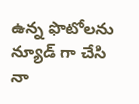ఉన్న ఫొటోలను న్యూడ్ గా చేసి నా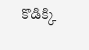కొడిక్కి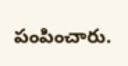పంపించారు.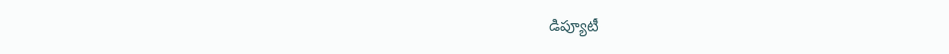డిప్యూటీ